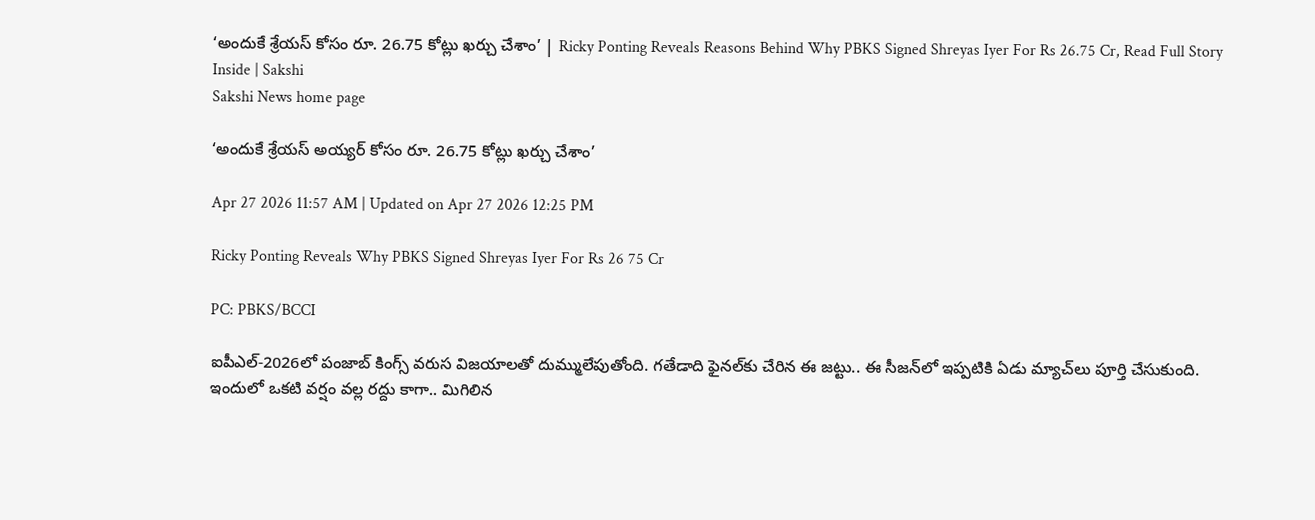‘అందుకే శ్రేయస్‌ కోసం రూ. 26.75 కోట్లు ఖర్చు చేశాం’ | Ricky Ponting Reveals Reasons Behind Why PBKS Signed Shreyas Iyer For Rs 26.75 Cr, Read Full Story Inside | Sakshi
Sakshi News home page

‘అందుకే శ్రేయస్‌ అయ్యర్‌ కోసం రూ. 26.75 కోట్లు ఖర్చు చేశాం’

Apr 27 2026 11:57 AM | Updated on Apr 27 2026 12:25 PM

Ricky Ponting Reveals Why PBKS Signed Shreyas Iyer For Rs 26 75 Cr

PC: PBKS/BCCI

ఐపీఎల్‌-2026లో పంజాబ్‌ కింగ్స్‌ వరుస విజయాలతో దుమ్ములేపుతోంది. గతేడాది ఫైనల్‌కు చేరిన ఈ జట్టు.. ఈ సీజన్‌లో ఇప్పటికి ఏడు మ్యాచ్‌లు పూర్తి చేసుకుంది. ఇందులో ఒకటి వర్షం వల్ల రద్దు కాగా.. మిగిలిన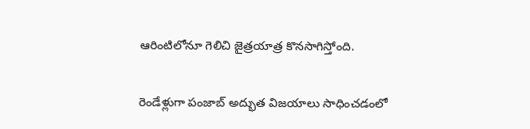ఆరింటిలోనూ గెలిచి జైత్రయాత్ర కొనసాగిస్తోంది.

రెండేళ్లుగా పంజాబ్‌ అద్భుత విజయాలు సాధించడంలో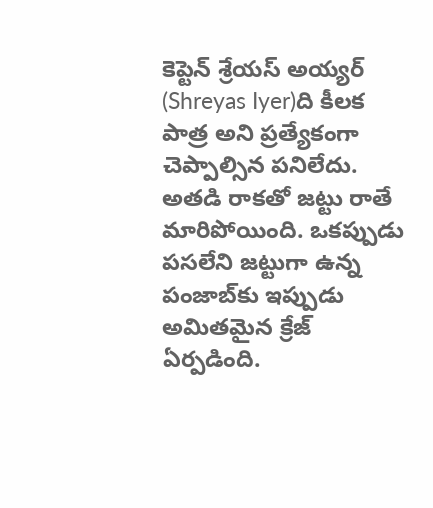కెప్టెన్‌ శ్రేయస్‌ అయ్యర్‌ (Shreyas Iyer)ది కీలక పాత్ర అని ప్రత్యేకంగా చెప్పాల్సిన పనిలేదు. అతడి రాకతో జట్టు రాతే మారిపోయింది. ఒకప్పుడు పసలేని జట్టుగా ఉన్న పంజాబ్‌కు ఇప్పుడు అమితమైన క్రేజ్‌ ఏర్పడింది.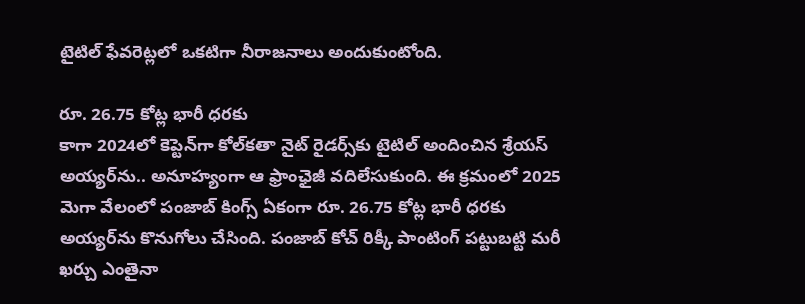టైటిల్‌ ఫేవరెట్లలో ఒకటిగా నీరాజనాలు అందుకుంటోంది.

రూ. 26.75 కోట్ల భారీ ధరకు
కాగా 2024లో కెప్టెన్‌గా కోల్‌కతా నైట్‌ రైడర్స్‌కు టైటిల్‌ అందించిన శ్రేయస్‌ అయ్యర్‌ను.. అనూహ్యంగా ఆ ఫ్రాంఛైజీ వదిలేసుకుంది. ఈ క్రమంలో 2025 మెగా వేలంలో పంజాబ్‌ కింగ్స్‌ ఏకంగా రూ. 26.75 కోట్ల భారీ ధరకు అయ్యర్‌ను కొనుగోలు చేసింది. పంజాబ్‌ కోచ్‌ రిక్కీ పాంటింగ్‌ పట్టుబట్టి మరీ ఖర్చు ఎంతైనా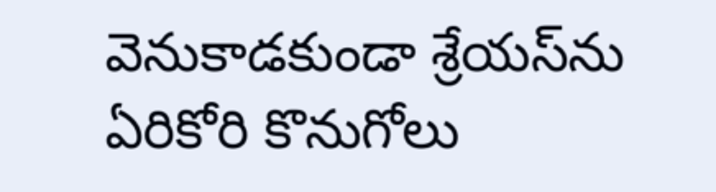వెనుకాడకుండా శ్రేయస్‌ను ఏరికోరి కొనుగోలు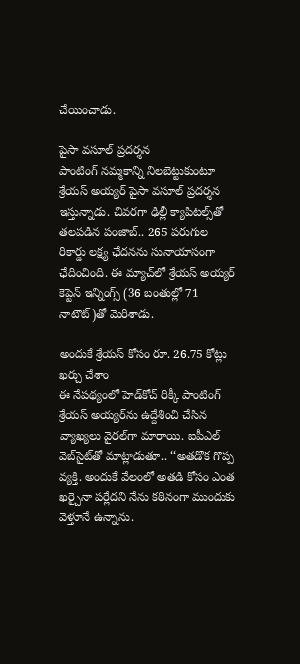చేయించాడు.

పైసా వసూల్‌ ప్రదర్శన
పాంటింగ్‌ నమ్మకాన్ని నిలబెట్టుకుంటూ శ్రేయస్‌ అయ్యర్‌ పైసా వసూల్‌ ప్రదర్శన ఇస్తున్నాడు. చివరగా ఢిల్లీ క్యాపిటల్స్‌తో తలపడిన పంజాబ్‌.. 265 పరుగుల రికార్డు లక్ష్య ఛేదనను సునాయాసంగా ఛేదించింది. ఈ మ్యాచ్‌లో శ్రేయస్‌ అయ్యర్‌ కెప్టెన్‌ ఇన్నింగ్స్‌ (36 బంతుల్లో 71 నాటౌట్‌)తో మెరిశాడు.

అందుకే శ్రేయస్‌ కోసం రూ. 26.75 కోట్లు ఖర్చు చేశాం
ఈ నేపథ్యంలో హెడ్‌కోచ్‌ రిక్కీ పాంటింగ్‌ శ్రేయస్‌ అయ్యర్‌ను ఉద్దేశించి చేసిన వ్యాఖ్యలు వైరల్‌గా మారాయి. ఐపీఎల్‌ వెబ్‌సైట్‌తో మాట్లాడుతూ.. ‘‘అతడొక గొప్ప వ్యక్తి. అందుకే వేలంలో అతడి కోసం ఎంత ఖర్చైనా పర్లేదని నేను కఠినంగా ముందుకు వెళ్తూనే ఉన్నాను.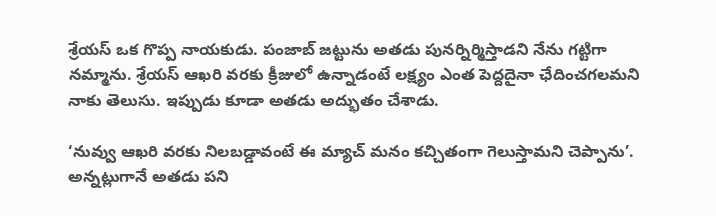శ్రేయస్‌ ఒక గొప్ప నాయకుడు. పంజాబ్‌ జట్టును అతడు పునర్నిర్మిస్తాడని నేను గట్టిగా నమ్మాను. శ్రేయస్‌ ఆఖరి వరకు క్రీజులో ఉన్నాడంటే లక్ష్యం ఎంత పెద్దదైనా ఛేదించగలమని నాకు తెలుసు. ఇప్పుడు కూడా అతడు అద్భుతం చేశాడు.

‘నువ్వు ఆఖరి వరకు నిలబడ్డావంటే ఈ మ్యాచ్‌ మనం కచ్చితంగా గెలుస్తామని చెప్పాను’. అన్నట్లుగానే అతడు పని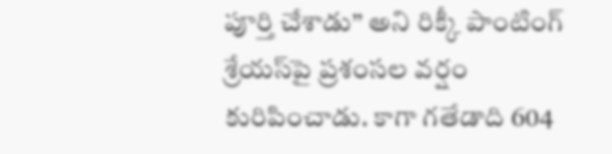పూర్తి చేశాడు’’ అని రిక్కీ పాంటింగ్‌ శ్రేయస్‌పై ప్రశంసల వర్షం కురిపించాడు. కాగా గతేడాది 604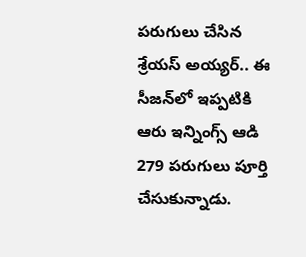పరుగులు చేసిన శ్రేయస్‌ అయ్యర్‌.. ఈ సీజన్‌లో ఇప్పటికి ఆరు ఇన్నింగ్స్‌ ఆడి 279 పరుగులు పూర్తి చేసుకున్నాడు.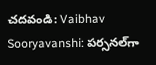చదవండి: Vaibhav Sooryavanshi: పర్సనల్‌గా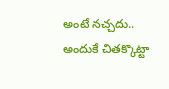అంటే నచ్చదు.. అందుకే చితక్కొట్టా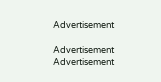Advertisement

Advertisement
Advertisement